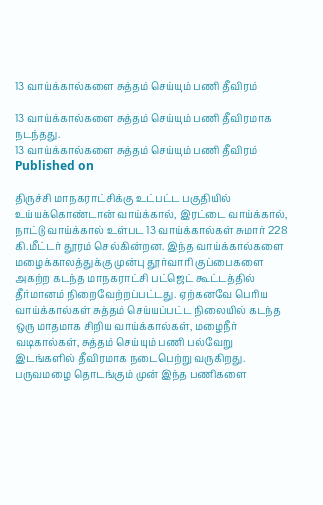13 வாய்க்கால்களை சுத்தம் செய்யும் பணி தீவிரம்

13 வாய்க்கால்களை சுத்தம் செய்யும் பணி தீவிரமாக நடந்தது.
13 வாய்க்கால்களை சுத்தம் செய்யும் பணி தீவிரம்
Published on

திருச்சி மாநகராட்சிக்கு உட்பட்ட பகுதியில் உய்யக்கொண்டான் வாய்க்கால், இரட்டை வாய்க்கால், நாட்டு வாய்க்கால் உள்பட 13 வாய்க்கால்கள் சுமார் 228 கி.மீட்டர் தூரம் செல்கின்றன. இந்த வாய்க்கால்களை மழைக்காலத்துக்கு முன்பு தூர்வாரி குப்பைகளை அகற்ற கடந்த மாநகராட்சி பட்ஜெட் கூட்டத்தில் தீர்மானம் நிறைவேற்றப்பட்டது. ஏற்கனவே பெரிய வாய்க்கால்கள் சுத்தம் செய்யப்பட்ட நிலையில் கடந்த ஒரு மாதமாக சிறிய வாய்க்கால்கள், மழைநீர் வடிகால்கள், சுத்தம் செய்யும் பணி பல்வேறு இடங்களில் தீவிரமாக நடைபெற்று வருகிறது. பருவமழை தொடங்கும் முன் இந்த பணிகளை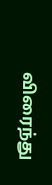விரைந்து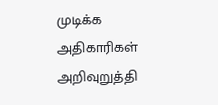முடிக்க அதிகாரிகள் அறிவுறுத்தி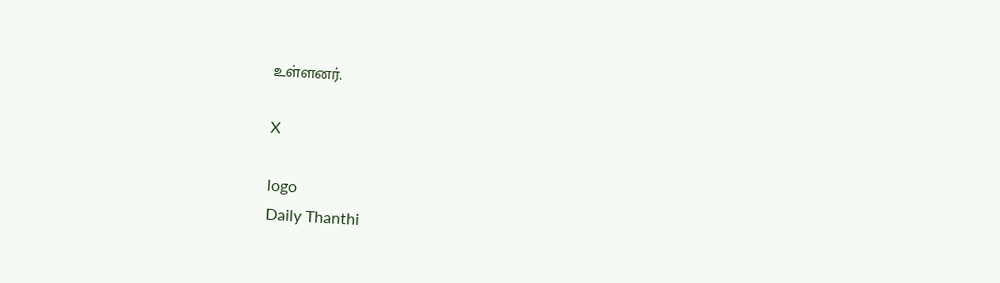உள்ளனர்.

X

logo
Daily Thanthi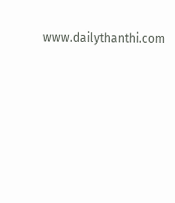www.dailythanthi.com